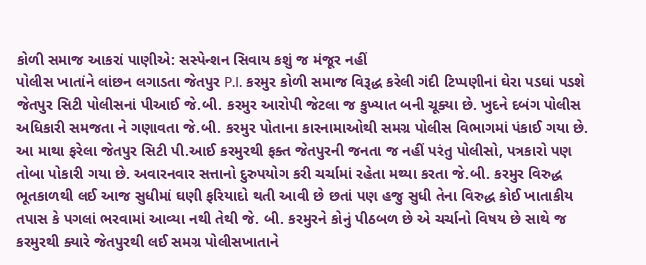કોળી સમાજ આકરાં પાણીએ: સસ્પેન્શન સિવાય કશું જ મંજૂર નહીં
પોલીસ ખાતાંને લાંછન લગાડતા જેતપુર P.I. કરમુર કોળી સમાજ વિરૂદ્ધ કરેલી ગંદી ટિપ્પણીનાં ઘેરા પડઘાં પડશે
જેતપુર સિટી પોલીસનાં પીઆઈ જે.બી. કરમુર આરોપી જેટલા જ કુખ્યાત બની ચૂક્યા છે. ખુદને દબંગ પોલીસ અધિકારી સમજતા ને ગણાવતા જે.બી. કરમુર પોતાના કારનામાઓથી સમગ્ર પોલીસ વિભાગમાં પંકાઈ ગયા છે. આ માથા ફરેલા જેતપુર સિટી પી.આઈ કરમુરથી ફક્ત જેતપુરની જનતા જ નહીં પરંતુ પોલીસો, પત્રકારો પણ તોબા પોકારી ગયા છે. અવારનવાર સત્તાનો દુરુપયોગ કરી ચર્ચામાં રહેતા મથ્યા કરતા જે.બી. કરમુર વિરુદ્ધ ભૂતકાળથી લઈ આજ સુધીમાં ઘણી ફરિયાદો થતી આવી છે છતાં પણ હજુ સુધી તેના વિરુદ્ધ કોઈ ખાતાકીય તપાસ કે પગલાં ભરવામાં આવ્યા નથી તેથી જે. બી. કરમુરને કોનું પીઠબળ છે એ ચર્ચાનો વિષય છે સાથે જ કરમુરથી ક્યારે જેતપુરથી લઈ સમગ્ર પોલીસખાતાને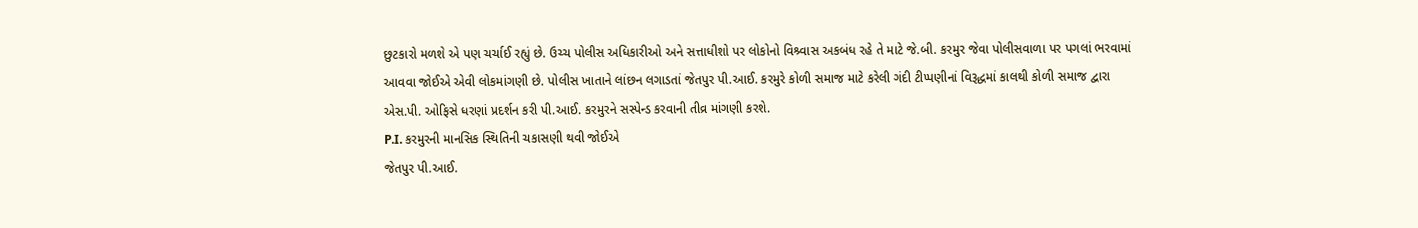છુટકારો મળશે એ પણ ચર્ચાઈ રહ્યું છે. ઉચ્ચ પોલીસ અધિકારીઓ અને સત્તાધીશો પર લોકોનો વિશ્ર્વાસ અકબંધ રહે તે માટે જે.બી. કરમુર જેવા પોલીસવાળા પર પગલાં ભરવામાં આવવા જોઈએ એવી લોકમાંગણી છે. પોલીસ ખાતાને લાંછન લગાડતાં જેતપુર પી.આઈ. કરમુરે કોળી સમાજ માટે કરેલી ગંદી ટીપ્પણીનાં વિરૂદ્ધમાં કાલથી કોળી સમાજ દ્વારા એસ.પી. ઓફિસે ધરણાં પ્રદર્શન કરી પી.આઈ. કરમુરને સસ્પેન્ડ કરવાની તીવ્ર માંગણી કરશે.
P.I. કરમુરની માનસિક સ્થિતિની ચકાસણી થવી જોઈએ
જેતપુર પી.આઈ.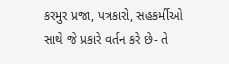કરમુર પ્રજા, પત્રકારો, સહકર્મીઓ સાથે જે પ્રકારે વર્તન કરે છે- તે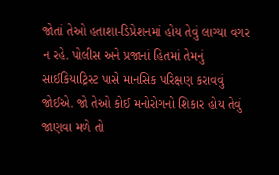જોતાં તેઓ હતાશા-ડિપ્રેશનમાં હોય તેવું લાગ્યા વગર ન રહે. પોલીસ અને પ્રજાનાં હિતમાં તેમનું સાઈકિયાટ્રિસ્ટ પાસે માનસિક પરિક્ષણ કરાવવું જોઈએ. જો તેઓ કોઈ મનોરોગનો શિકાર હોય તેવું જાણવા મળે તો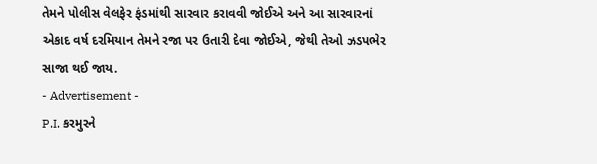તેમને પોલીસ વેલફેર ફંડમાંથી સારવાર કરાવવી જોઈએ અને આ સારવારનાં એકાદ વર્ષ દરમિયાન તેમને રજા પર ઉતારી દેવા જોઈએ, જેથી તેઓ ઝડપભેર સાજા થઈ જાય.
- Advertisement -
P.I. કરમુરને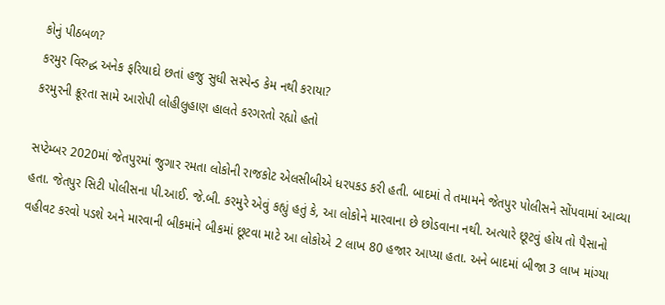કોનું પીઠબળ?
કરમુર વિરુદ્ધ અનેક ફરિયાદો છતાં હજુ સુધી સસ્પેન્ડ કેમ નથી કરાયા?
કરમુરની ક્રૂરતા સામે આરોપી લોહીલુહાણ હાલતે કરગરતો રહ્યો હતો

સપ્ટેમ્બર 2020માં જેતપુરમાં જુગાર રમતા લોકોની રાજકોટ એલસીબીએ ધરપકડ કરી હતી. બાદમાં તે તમામને જેતપુર પોલીસને સોંપવામાં આવ્યા હતા. જેતપુર સિટી પોલીસના પી.આઈ. જે.બી. કરમુરે એવું કહ્યું હતું કે, આ લોકોને મારવાના છે છોડવાના નથી. અત્યારે છૂટવું હોય તો પૈસાનો વહીવટ કરવો પડશે અને મારવાની બીકમાંને બીકમાં છૂટવા માટે આ લોકોએ 2 લાખ 80 હજાર આપ્યા હતા. અને બાદમાં બીજા 3 લાખ માંગ્યા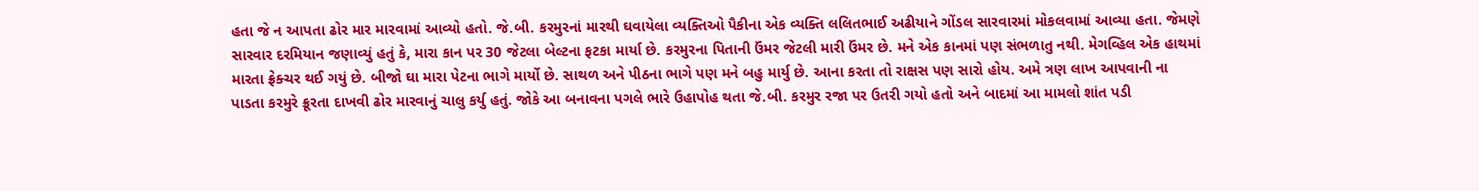હતા જે ન આપતા ઢોર માર મારવામાં આવ્યો હતો. જે.બી. કરમુરનાં મારથી ઘવાયેલા વ્યક્તિઓ પૈકીના એક વ્યક્તિ લલિતભાઈ અઢીયાને ગોંડલ સારવારમાં મોકલવામાં આવ્યા હતા. જેમણે સારવાર દરમિયાન જણાવ્યું હતું કે, મારા કાન પર 30 જેટલા બેલ્ટના ફટકા માર્યા છે. કરમુરના પિતાની ઉંમર જેટલી મારી ઉંમર છે. મને એક કાનમાં પણ સંભળાતુ નથી. મેગવ્હિલ એક હાથમાં મારતા ફ્રેક્ચર થઈ ગયું છે. બીજો ઘા મારા પેટના ભાગે માર્યો છે. સાથળ અને પીઠના ભાગે પણ મને બહુ માર્યુ છે. આના કરતા તો રાક્ષસ પણ સારો હોય. અમે ત્રણ લાખ આપવાની ના પાડતા કરમુરે ક્રૂરતા દાખવી ઢોર મારવાનું ચાલુ કર્યુ હતું. જોકે આ બનાવના પગલે ભારે ઉહાપોહ થતા જે.બી. કરમુર રજા પર ઉતરી ગયો હતો અને બાદમાં આ મામલો શાંત પડી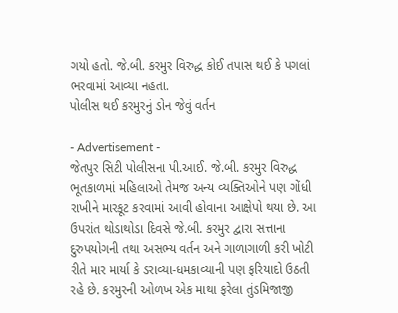ગયો હતો. જે.બી. કરમુર વિરુદ્ધ કોઈ તપાસ થઈ કે પગલાં ભરવામાં આવ્યા નહતા.
પોલીસ થઈ કરમુરનું ડોન જેવું વર્તન

- Advertisement -
જેતપુર સિટી પોલીસના પી.આઈ. જે.બી. કરમુર વિરુદ્ધ ભૂતકાળમાં મહિલાઓ તેમજ અન્ય વ્યક્તિઓને પણ ગોંધી રાખીને મારકૂટ કરવામાં આવી હોવાના આક્ષેપો થયા છે. આ ઉપરાંત થોડાથોડા દિવસે જે.બી. કરમુર દ્વારા સત્તાના દુરુપયોગની તથા અસભ્ય વર્તન અને ગાળાગાળી કરી ખોટી રીતે માર માર્યા કે ડરાવ્યા-ધમકાવ્યાની પણ ફરિયાદો ઉઠતી રહે છે. કરમુરની ઓળખ એક માથા ફરેલા તુંડમિજાજી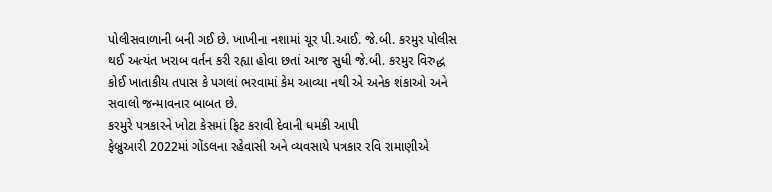પોલીસવાળાની બની ગઈ છે. ખાખીના નશામાં ચૂર પી.આઈ. જે.બી. કરમુર પોલીસ થઈ અત્યંત ખરાબ વર્તન કરી રહ્યા હોવા છતાં આજ સુધી જે.બી. કરમુર વિરુદ્ધ કોઈ ખાતાકીય તપાસ કે પગલાં ભરવામાં કેમ આવ્યા નથી એ અનેક શંકાઓ અને સવાલો જન્માવનાર બાબત છે.
કરમુરે પત્રકારને ખોટા કેસમાં ફિટ કરાવી દેવાની ધમકી આપી
ફેબ્રુઆરી 2022માં ગોંડલના રહેવાસી અને વ્યવસાયે પત્રકાર રવિ રામાણીએ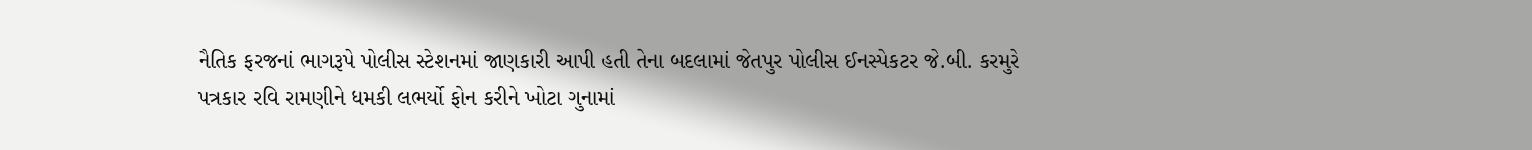નૈતિક ફરજનાં ભાગરૂપે પોલીસ સ્ટેશનમાં જાણકારી આપી હતી તેના બદલામાં જેતપુર પોલીસ ઈનસ્પેકટર જે.બી. કરમુરે પત્રકાર રવિ રામણીને ધમકી લભર્યો ફોન કરીને ખોટા ગુનામાં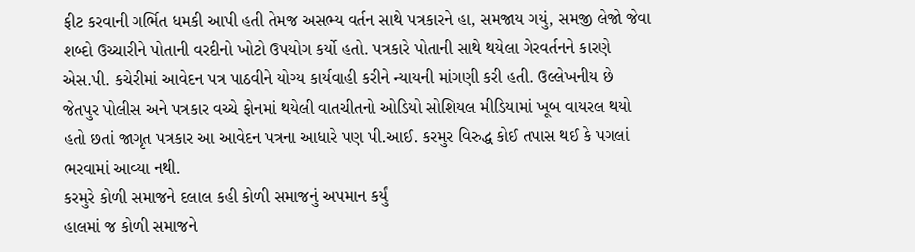ફીટ કરવાની ગર્ભિત ધમકી આપી હતી તેમજ અસભ્ય વર્તન સાથે પત્રકારને હા, સમજાય ગયું, સમજી લેજો જેવા શબ્દો ઉચ્ચારીને પોતાની વરદીનો ખોટો ઉપયોગ કર્યો હતો. પત્રકારે પોતાની સાથે થયેલા ગેરવર્તનને કારણે એસ.પી. કચેરીમાં આવેદન પત્ર પાઠવીને યોગ્ય કાર્યવાહી કરીને ન્યાયની માંગણી કરી હતી. ઉલ્લેખનીય છે જેતપુર પોલીસ અને પત્રકાર વચ્ચે ફોનમાં થયેલી વાતચીતનો ઓડિયો સોશિયલ મીડિયામાં ખૂબ વાયરલ થયો હતો છતાં જાગૃત પત્રકાર આ આવેદન પત્રના આધારે પણ પી.આઈ. કરમુર વિરુદ્ધ કોઈ તપાસ થઈ કે પગલાં ભરવામાં આવ્યા નથી.
કરમુરે કોળી સમાજને દલાલ કહી કોળી સમાજનું અપમાન કર્યું
હાલમાં જ કોળી સમાજને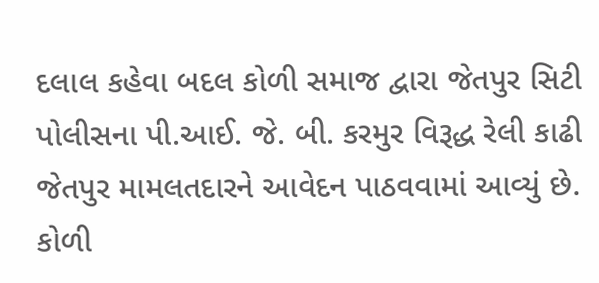દલાલ કહેવા બદલ કોળી સમાજ દ્વારા જેતપુર સિટી પોલીસના પી.આઈ. જે. બી. કરમુર વિરૂદ્ધ રેલી કાઢી જેતપુર મામલતદારને આવેદન પાઠવવામાં આવ્યું છે. કોળી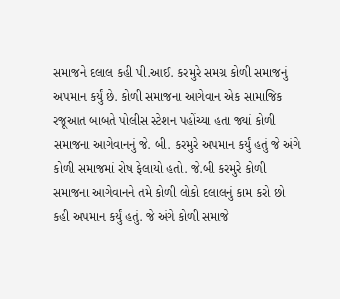સમાજને દલાલ કહી પી.આઈ. કરમુરે સમગ્ર કોળી સમાજનું અપમાન કર્યું છે. કોળી સમાજના આગેવાન એક સામાજિક રજૂઆત બાબતે પોલીસ સ્ટેશન પહોંચ્યા હતા જ્યાં કોળી સમાજના આગેવાનનું જે. બી. કરમુરે અપમાન કર્યું હતું જે અંગે કોળી સમાજમાં રોષ ફેલાયો હતો. જે.બી કરમુરે કોળી સમાજના આગેવાનને તમે કોળી લોકો દલાલનું કામ કરો છો કહી અપમાન કર્યું હતું. જે અંગે કોળી સમાજે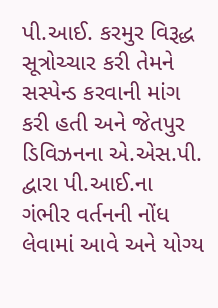પી.આઈ. કરમુર વિરૂદ્ધ સૂત્રોચ્ચાર કરી તેમને સસ્પેન્ડ કરવાની માંગ કરી હતી અને જેતપુર ડિવિઝનના એ.એસ.પી. દ્વારા પી.આઈ.ના ગંભીર વર્તનની નોંધ લેવામાં આવે અને યોગ્ય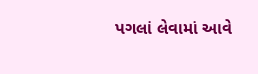પગલાં લેવામાં આવે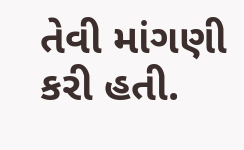તેવી માંગણી કરી હતી.